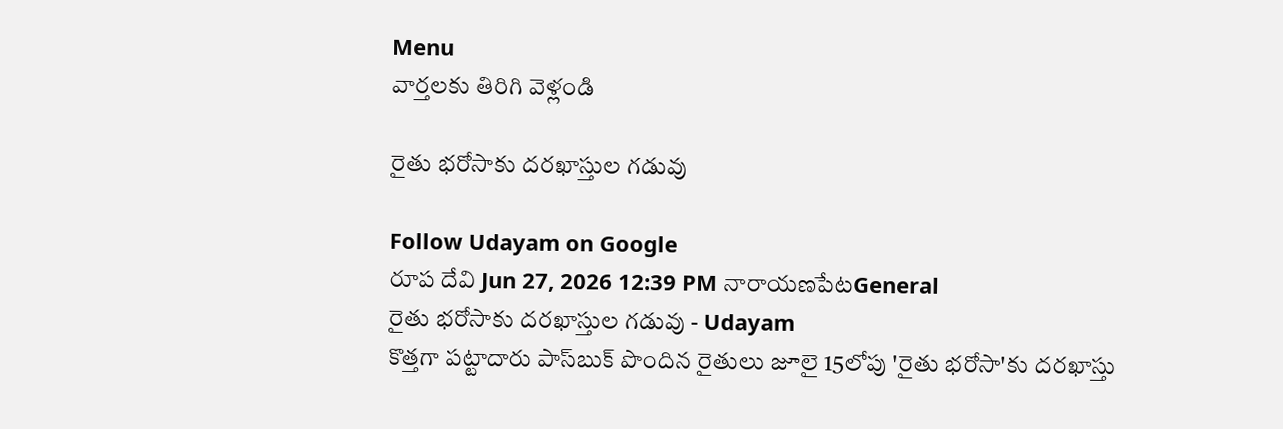Menu
వార్తలకు తిరిగి వెళ్లండి

రైతు భరోసాకు దరఖాస్తుల గడువు

Follow Udayam on Google
రూప దేవి Jun 27, 2026 12:39 PM నారాయణపేటGeneral
రైతు భరోసాకు దరఖాస్తుల గడువు - Udayam
కొత్తగా పట్టాదారు పాస్‌బుక్ పొందిన రైతులు జూలై 15లోపు 'రైతు భరోసా'కు దరఖాస్తు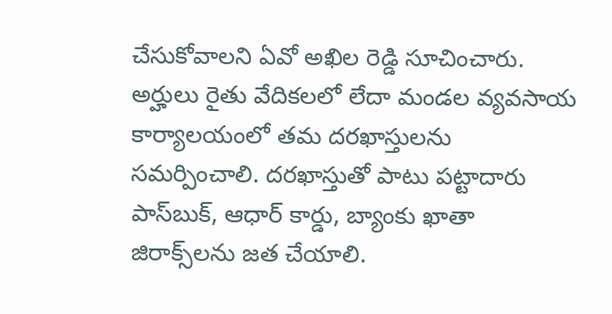చేసుకోవాలని ఏవో అఖిల రెడ్డి సూచించారు. అర్హులు రైతు వేదికలలో లేదా మండల వ్యవసాయ కార్యాలయంలో తమ దరఖాస్తులను సమర్పించాలి. దరఖాస్తుతో పాటు పట్టాదారు పాస్‌బుక్, ఆధార్ కార్డు, బ్యాంకు ఖాతా జిరాక్స్‌లను జత చేయాలి.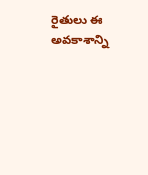రైతులు ఈ అవకాశాన్ని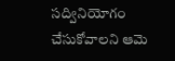సద్వినియోగం చేసుకోవాలని ఆమె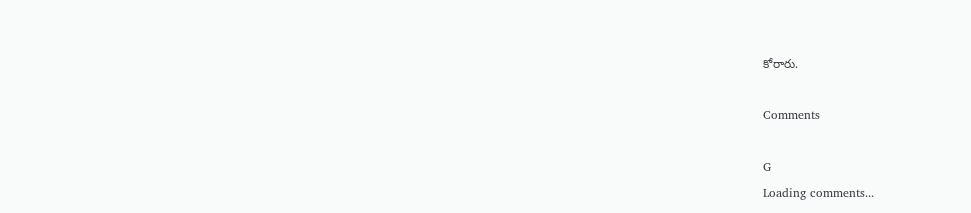కోరారు.

Comments

G
Loading comments...